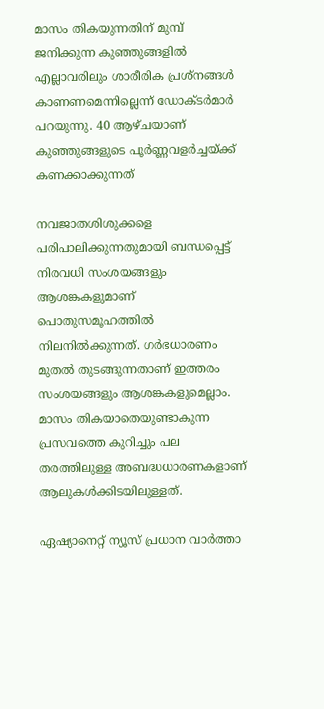മാസം തികയുന്നതിന് മുമ്പ് ജനിക്കുന്ന കുഞ്ഞുങ്ങളില്‍ എല്ലാവരിലും ശാരീരിക പ്രശ്‌നങ്ങള്‍ കാണണമെന്നില്ലെന്ന് ഡോക്ടര്‍മാര്‍ പറയുന്നു. 40 ആഴ്ചയാണ് കുഞ്ഞുങ്ങളുടെ പൂര്‍ണ്ണവളര്‍ച്ചയ്ക്ക് കണക്കാക്കുന്നത്

നവജാതശിശുക്കളെ പരിപാലിക്കുന്നതുമായി ബന്ധപ്പെട്ട് നിരവധി സംശയങ്ങളും ആശങ്കകളുമാണ് പൊതുസമൂഹത്തില്‍ നിലനില്‍ക്കുന്നത്. ഗര്‍ഭധാരണം മുതല്‍ തുടങ്ങുന്നതാണ് ഇത്തരം സംശയങ്ങളും ആശങ്കകളുമെല്ലാം. മാസം തികയാതെയുണ്ടാകുന്ന പ്രസവത്തെ കുറിച്ചും പല തരത്തിലുള്ള അബദ്ധധാരണകളാണ് ആലുകള്‍ക്കിടയിലുള്ളത്.

ഏഷ്യാനെറ്റ് ന്യൂസ് പ്രധാന വാർത്താ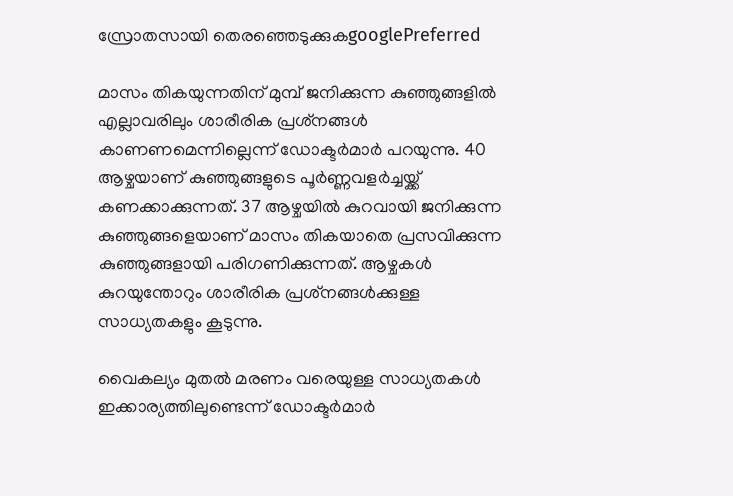സ്രോതസായി തെരഞ്ഞെടുക്കുകgooglePreferred

മാസം തികയുന്നതിന് മുമ്പ് ജനിക്കുന്ന കുഞ്ഞുങ്ങളില്‍ എല്ലാവരിലും ശാരീരിക പ്രശ്‌നങ്ങള്‍ കാണണമെന്നില്ലെന്ന് ഡോക്ടര്‍മാര്‍ പറയുന്നു. 40 ആഴ്ചയാണ് കുഞ്ഞുങ്ങളുടെ പൂര്‍ണ്ണവളര്‍ച്ചയ്ക്ക് കണക്കാക്കുന്നത്. 37 ആഴ്ചയില്‍ കുറവായി ജനിക്കുന്ന കുഞ്ഞുങ്ങളെയാണ് മാസം തികയാതെ പ്രസവിക്കുന്ന കുഞ്ഞുങ്ങളായി പരിഗണിക്കുന്നത്. ആഴ്ചകള്‍ കുറയുന്തോറും ശാരീരിക പ്രശ്‌നങ്ങള്‍ക്കുള്ള സാധ്യതകളും കൂടുന്നു.

വൈകല്യം മുതല്‍ മരണം വരെയുള്ള സാധ്യതകള്‍ ഇക്കാര്യത്തിലുണ്ടെന്ന് ഡോക്ടര്‍മാര്‍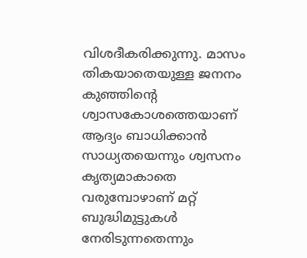വിശദീകരിക്കുന്നു. മാസം തികയാതെയുള്ള ജനനം കുഞ്ഞിന്റെ ശ്വാസകോശത്തെയാണ് ആദ്യം ബാധിക്കാന്‍ സാധ്യതയെന്നും ശ്വസനം കൃത്യമാകാതെ വരുമ്പോഴാണ് മറ്റ് ബുദ്ധിമുട്ടുകള്‍ നേരിടുന്നതെന്നും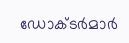ഡോക്ടര്‍മാര്‍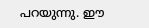പറയുന്നു. ഈ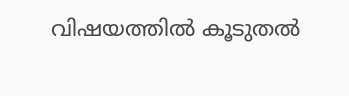വിഷയത്തില്‍ കൂടുതല്‍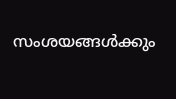സംശയങ്ങള്‍ക്കും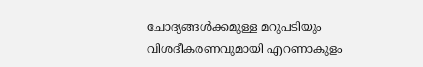ചോദ്യങ്ങള്‍ക്കമുള്ള മറുപടിയും വിശദീകരണവുമായി എറണാകുളം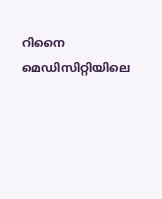റിനൈ മെഡിസിറ്റിയിലെ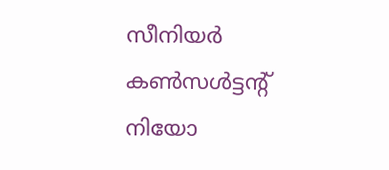സീനിയര്‍ കണ്‍സള്‍ട്ടന്റ് നിയോ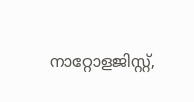നാറ്റോളജിസ്റ്റ്,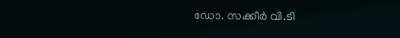ഡോ. സക്കീര്‍ വി.ടി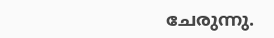ചേരുന്നു.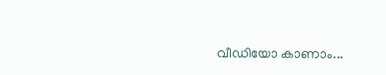വീഡിയോ കാണാം...